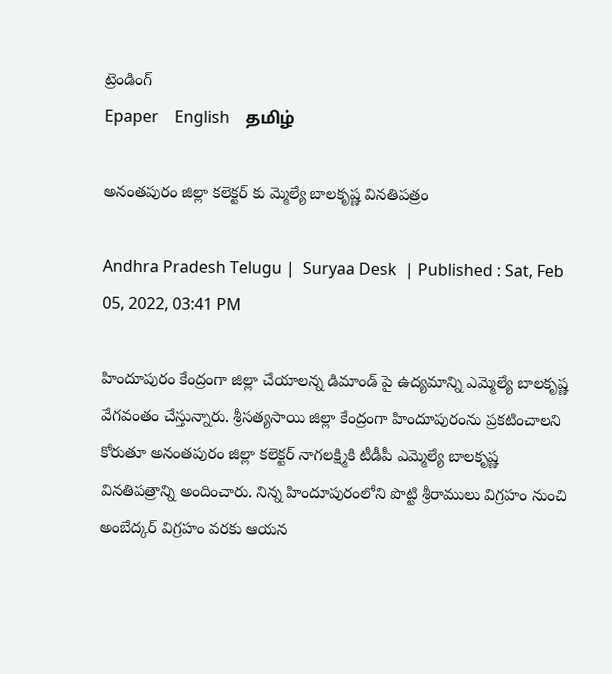ట్రెండింగ్
Epaper    English    தமிழ்

అనంతపురం జిల్లా కలెక్టర్ కు మ్మెల్యే బాలకృష్ణ వినతిపత్రం

Andhra Pradesh Telugu |  Suryaa Desk  | Published : Sat, Feb 05, 2022, 03:41 PM

హిందూపురం కేంద్రంగా జిల్లా చేయాలన్న డిమాండ్ పై ఉద్యమాన్ని ఎమ్మెల్యే బాలకృష్ణ వేగవంతం చేస్తున్నారు. శ్రీసత్యసాయి జిల్లా కేంద్రంగా హిందూపురంను ప్రకటించాలని కోరుతూ అనంతపురం జిల్లా కలెక్టర్ నాగలక్ష్మికి టీడీపీ ఎమ్మెల్యే బాలకృష్ణ వినతిపత్రాన్ని అందించారు. నిన్న హిందూపురంలోని పొట్టి శ్రీరాములు విగ్రహం నుంచి అంబేద్కర్ విగ్రహం వరకు ఆయన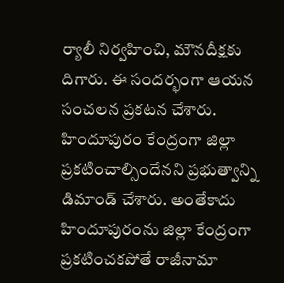ర్యాలీ నిర్వహించి, మౌనదీక్షకు దిగారు. ఈ సందర్భంగా ఆయన సంచలన ప్రకటన చేశారు. హిందూపురం కేంద్రంగా జిల్లా ప్రకటించాల్సిందేనని ప్రభుత్వాన్ని డిమాండ్ చేశారు. అంతేకాదు హిందూపురంను జిల్లా కేంద్రంగా ప్రకటించకపోతే రాజీనామా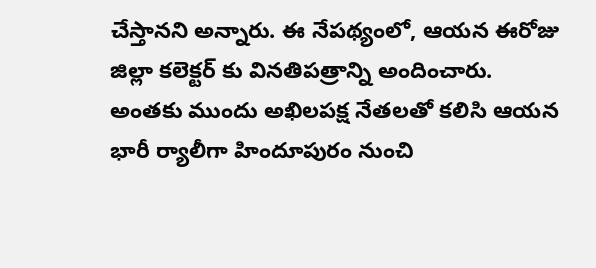చేస్తానని అన్నారు. ఈ నేపథ్యంలో, ఆయన ఈరోజు జిల్లా కలెక్టర్ కు వినతిపత్రాన్ని అందించారు. అంతకు ముందు అఖిలపక్ష నేతలతో కలిసి ఆయన భారీ ర్యాలీగా హిందూపురం నుంచి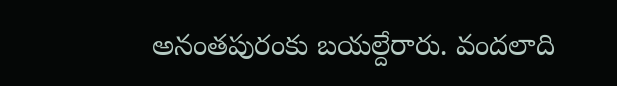అనంతపురంకు బయల్దేరారు. వందలాది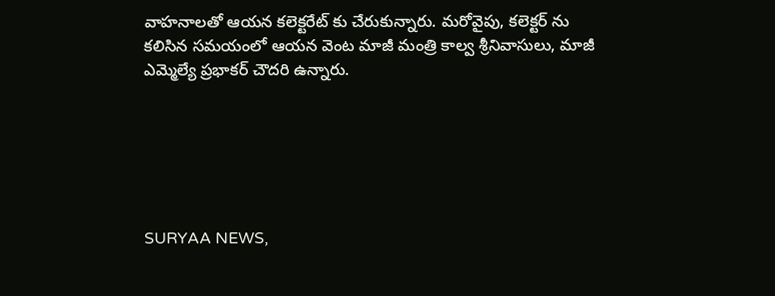వాహనాలతో ఆయన కలెక్టరేట్ కు చేరుకున్నారు. మరోవైపు, కలెక్టర్ ను కలిసిన సమయంలో ఆయన వెంట మాజీ మంత్రి కాల్వ శ్రీనివాసులు, మాజీ ఎమ్మెల్యే ప్రభాకర్ చౌదరి ఉన్నారు.






SURYAA NEWS,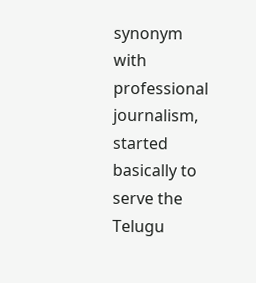synonym with professional journalism, started basically to serve the Telugu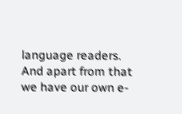language readers. And apart from that we have our own e-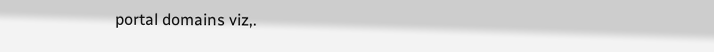portal domains viz,.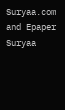Suryaa.com and Epaper Suryaa